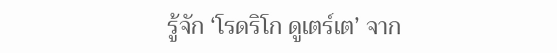รู้จัก ‘โรดริโก ดูเตร์เต’ จาก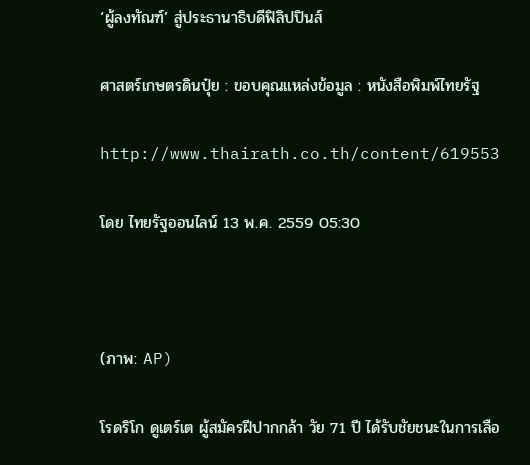‘ผู้ลงทัณฑ์’ สู่ประธานาธิบดีฟิลิปปินส์

ศาสตร์เกษตรดินปุ๋ย : ขอบคุณแหล่งข้อมูล : หนังสือพิมพ์ไทยรัฐ

http://www.thairath.co.th/content/619553

โดย ไทยรัฐออนไลน์ 13 พ.ค. 2559 05:30



(ภาพ: AP)

โรดริโก ดูเตร์เต ผู้สมัครฝีปากกล้า วัย 71 ปี ได้รับชัยชนะในการเลือ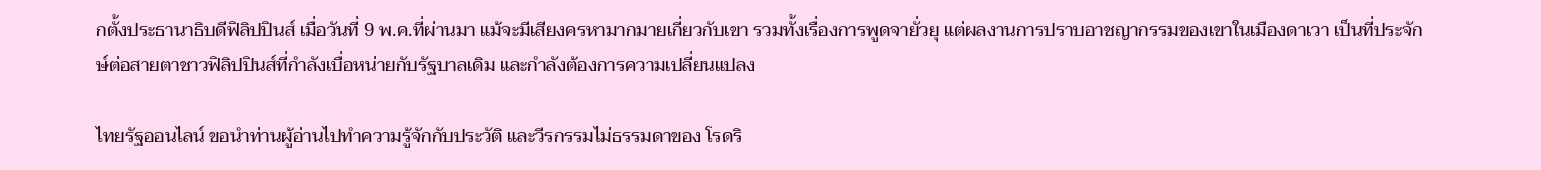กตั้งประธานาธิบดีฟิลิปปินส์ เมื่อวันที่ 9 พ.ค.ที่ผ่านมา แม้จะมีเสียงครหามากมายเกี่ยวกับเขา รวมทั้งเรื่องการพูดจายั่วยุ แต่ผลงานการปราบอาชญากรรมของเขาในเมืองดาเวา เป็นที่ประจักษ์ต่อสายตาชาวฟิลิปปินส์ที่กำลังเบื่อหน่ายกับรัฐบาลเดิม และกำลังต้องการความเปลี่ยนแปลง

ไทยรัฐออนไลน์ ขอนำท่านผู้อ่านไปทำความรู้จักกับประวัติ และวีรกรรมไม่ธรรมดาของ โรดริ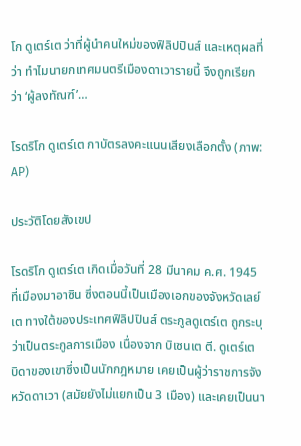โก ดูเตร์เต ว่าที่ผู้นำคนใหม่ของฟิลิปปินส์ และเหตุผลที่ว่า ทำไมนายกเทศมนตรีเมืองดาเวารายนี้ จึงถูกเรียกว่า ‘ผู้ลงทัณฑ์’…

โรดริโก ดูเตร์เต กาบัตรลงคะแนนเสียงเลือกตั้ง (ภาพ: AP)

ประวัติโดยสังเขป

โรดริโก ดูเตร์เต เกิดเมื่อวันที่ 28 มีนาคม ค.ศ. 1945 ที่เมืองมาอาซิน ซึ่งตอนนี้เป็นเมืองเอกของจังหวัดเลย์เต ทางใต้ของประเทศฟิลิปปินส์ ตระกูลดูเตร์เต ถูกระบุว่าเป็นตระกูลการเมือง เนื่องจาก บิเซนเต ตี. ดูเตร์เต บิดาของเขาซึ่งเป็นนักกฎหมาย เคยเป็นผู้ว่าราชการจังหวัดดาเวา (สมัยยังไม่แยกเป็น 3 เมือง) และเคยเป็นนา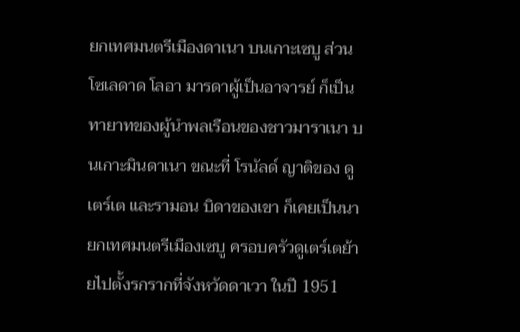ยกเทศมนตรีเมืองดาเนา บนเกาะเซบู ส่วน โซเลดาด โลอา มารดาผู้เป็นอาจารย์ ก็เป็นทายาทของผู้นำพลเรือนของชาวมาราเนา บนเกาะมินดาเนา ขณะที่ โรนัลด์ ญาติของ ดูเตร์เต และรามอน บิดาของเขา ก็เคยเป็นนายกเทศมนตรีเมืองเซบู ครอบครัวดูเตร์เตย้ายไปตั้งรกรากที่จังหวัดดาเวา ในปี 1951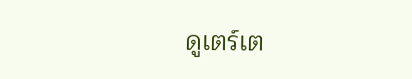ดูเตร์เต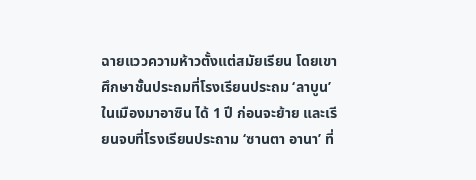ฉายแววความห้าวตั้งแต่สมัยเรียน โดยเขาศึกษาชั้นประถมที่โรงเรียนประถม ‘ลาบูน’ ในเมืองมาอาซิน ได้ 1 ปี ก่อนจะย้าย และเรียนจบที่โรงเรียนประถาม ‘ซานตา อานา’ ที่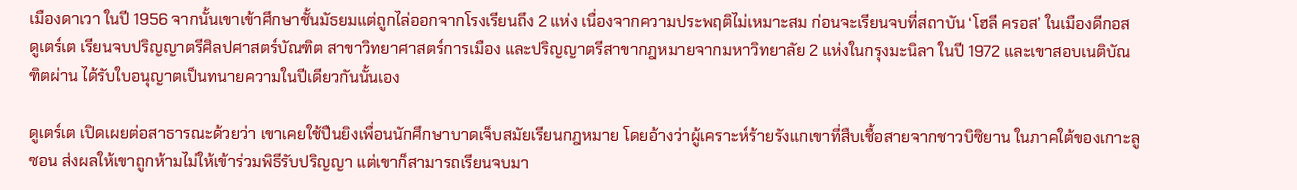เมืองดาเวา ในปี 1956 จากนั้นเขาเข้าศึกษาชั้นมัธยมแต่ถูกไล่ออกจากโรงเรียนถึง 2 แห่ง เนื่องจากความประพฤติไม่เหมาะสม ก่อนจะเรียนจบที่สถาบัน ‘โฮลี ครอส’ ในเมืองดีกอส ดูเตร์เต เรียนจบปริญญาตรีศิลปศาสตร์บัณฑิต สาขาวิทยาศาสตร์การเมือง และปริญญาตรีสาขากฎหมายจากมหาวิทยาลัย 2 แห่งในกรุงมะนิลา ในปี 1972 และเขาสอบเนติบัณฑิตผ่าน ได้รับใบอนุญาตเป็นทนายความในปีเดียวกันนั้นเอง

ดูเตร์เต เปิดเผยต่อสาธารณะด้วยว่า เขาเคยใช้ปืนยิงเพื่อนนักศึกษาบาดเจ็บสมัยเรียนกฎหมาย โดยอ้างว่าผู้เคราะห์ร้ายรังแกเขาที่สืบเชื้อสายจากชาวบิซิยาน ในภาคใต้ของเกาะลูซอน ส่งผลให้เขาถูกห้ามไม่ให้เข้าร่วมพิธีรับปริญญา แต่เขาก็สามารถเรียนจบมา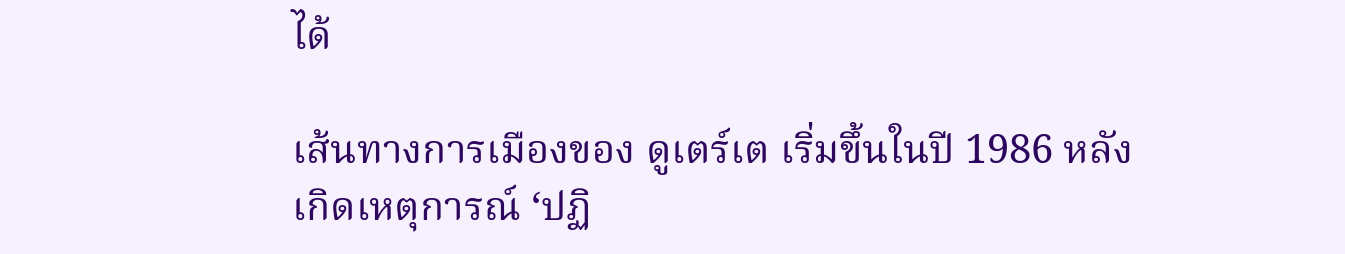ได้

เส้นทางการเมืองของ ดูเตร์เต เริ่มขึ้นในปี 1986 หลังเกิดเหตุการณ์ ‘ปฏิ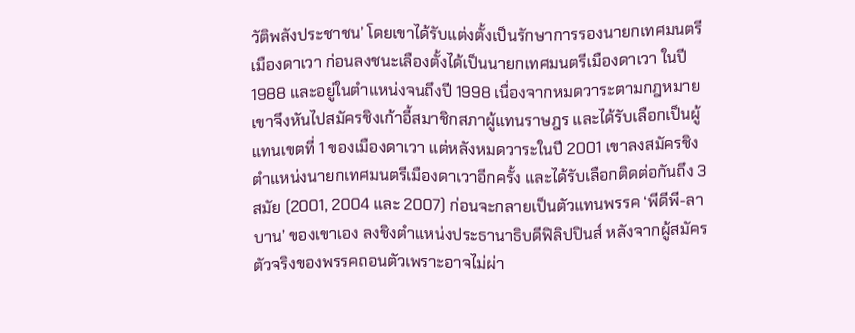วัติพลังประชาชน’ โดยเขาได้รับแต่งตั้งเป็นรักษาการรองนายกเทศมนตรีเมืองดาเวา ก่อนลงชนะเลืองตั้งได้เป็นนายกเทศมนตรีเมืองดาเวา ในปี 1988 และอยู่ในตำแหน่งจนถึงปี 1998 เนื่องจากหมดวาระตามกฎหมาย เขาจึงหันไปสมัครชิงเก้าอี้สมาชิกสภาผู้แทนราษฎร และได้รับเลือกเป็นผู้แทนเขตที่ 1 ของเมืองดาเวา แต่หลังหมดวาระในปี 2001 เขาลงสมัครชิงตำแหน่งนายกเทศมนตรีเมืองดาเวาอีกครั้ง และได้รับเลือกติดต่อกันถึง 3 สมัย (2001, 2004 และ 2007) ก่อนจะกลายเป็นตัวแทนพรรค ‘พีดีพี-ลาบาน’ ของเขาเอง ลงชิงตำแหน่งประธานาธิบดีฟิลิปปินส์ หลังจากผู้สมัครตัวจริงของพรรคถอนตัวเพราะอาจไม่ผ่า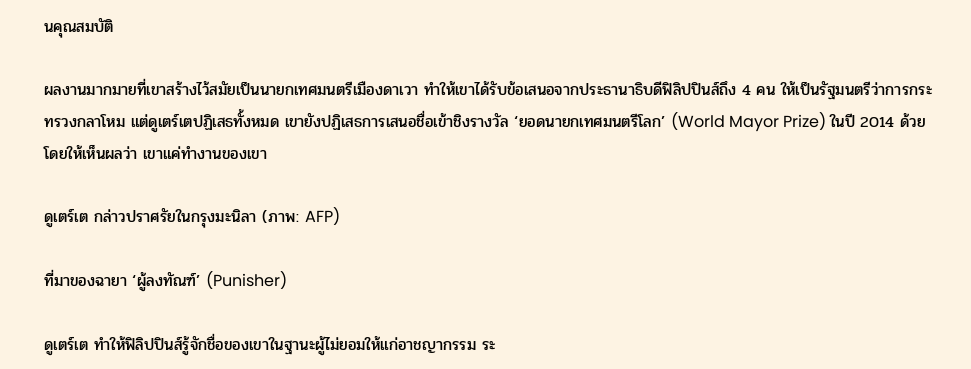นคุณสมบัติ

ผลงานมากมายที่เขาสร้างไว้สมัยเป็นนายกเทศมนตรีเมืองดาเวา ทำให้เขาได้รับข้อเสนอจากประธานาธิบดีฟิลิปปินส์ถึง 4 คน ให้เป็นรัฐมนตรีว่าการกระทรวงกลาโหม แต่ดูเตร์เตปฏิเสธทั้งหมด เขายังปฏิเสธการเสนอชื่อเข้าชิงรางวัล ‘ยอดนายกเทศมนตรีโลก’ (World Mayor Prize) ในปี 2014 ด้วย โดยให้เห็นผลว่า เขาแค่ทำงานของเขา

ดูเตร์เต กล่าวปราศรัยในกรุงมะนิลา (ภาพ: AFP)

ที่มาของฉายา ‘ผู้ลงทัณฑ์’ (Punisher)

ดูเตร์เต ทำให้ฟิลิปปินส์รู้จักชื่อของเขาในฐานะผู้ไม่ยอมให้แก่อาชญากรรม ระ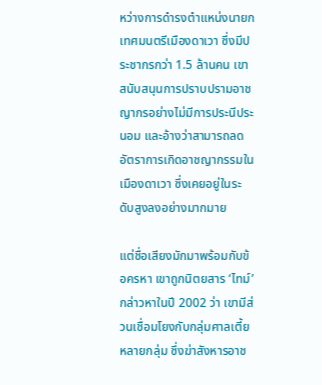หว่างการดำรงตำแหน่งนายกเทศมนตรีเมืองดาเวา ซึ่งมีประชากรกว่า 1.5 ล้านคน เขาสนับสนุนการปราบปรามอาชญากรอย่างไม่มีการประนีประนอม และอ้างว่าสามารถลดอัตราการเกิดอาชญากรรมในเมืองดาเวา ซึ่งเคยอยู่ในระดับสูงลงอย่างมากมาย

แต่ชื่อเสียงมักมาพร้อมกับข้อครหา เขาถูกนิตยสาร ‘ไทม์’ กล่าวหาในปี 2002 ว่า เขามีส่วนเชื่อมโยงกับกลุ่มศาลเตี้ยหลายกลุ่ม ซึ่งฆ่าสังหารอาช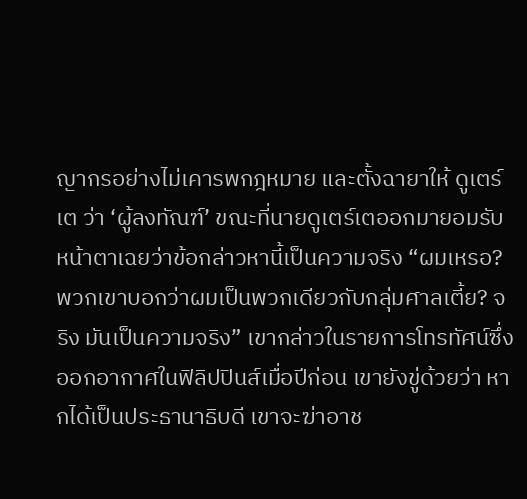ญากรอย่างไม่เคารพกฎหมาย และตั้งฉายาให้ ดูเตร์เต ว่า ‘ผู้ลงทัณฑ์’ ขณะที่นายดูเตร์เตออกมายอมรับหน้าตาเฉยว่าข้อกล่าวหานี้เป็นความจริง “ผมเหรอ? พวกเขาบอกว่าผมเป็นพวกเดียวกับกลุ่มศาลเตี้ย? จริง มันเป็นความจริง” เขากล่าวในรายการโทรทัศน์ซึ่งออกอากาศในฟิลิปปินส์เมื่อปีก่อน เขายังขู่ด้วยว่า หากได้เป็นประธานาธิบดี เขาจะฆ่าอาช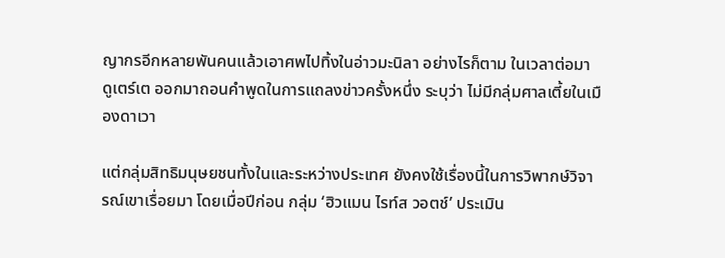ญากรอีกหลายพันคนแล้วเอาศพไปทิ้งในอ่าวมะนิลา อย่างไรก็ตาม ในเวลาต่อมา ดูเตร์เต ออกมาถอนคำพูดในการแถลงข่าวครั้งหนึ่ง ระบุว่า ไม่มีกลุ่มศาลเตี้ยในเมืองดาเวา

แต่กลุ่มสิทธิมนุษยชนทั้งในและระหว่างประเทศ ยังคงใช้เรื่องนี้ในการวิพากษ์วิจารณ์เขาเรื่อยมา โดยเมื่อปีก่อน กลุ่ม ‘ฮิวแมน ไรท์ส วอตช์’ ประเมิน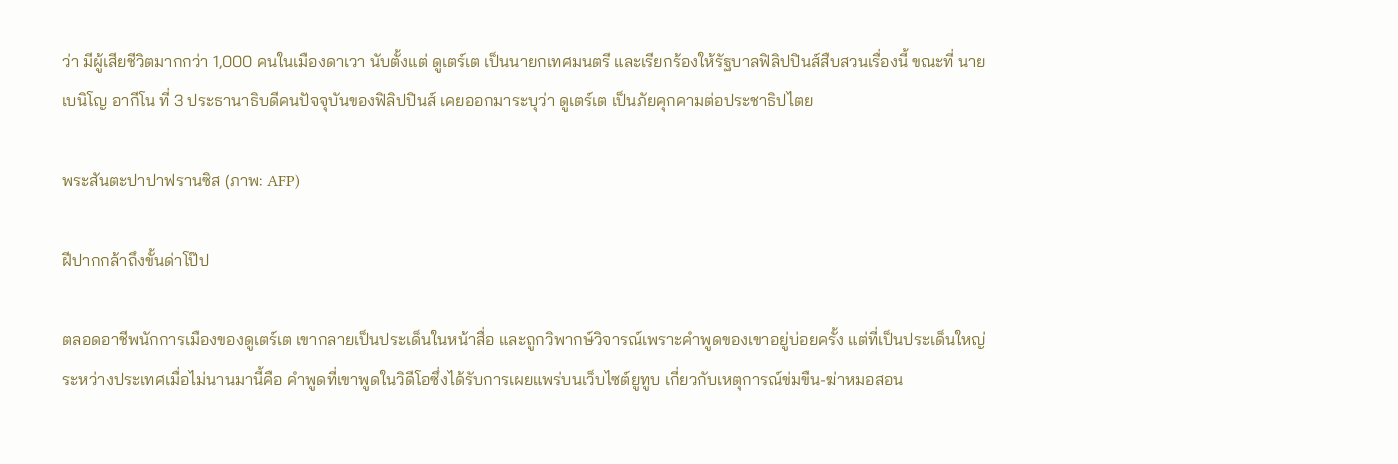ว่า มีผู้เสียชีวิตมากกว่า 1,000 คนในเมืองดาเวา นับตั้งแต่ ดูเตร์เต เป็นนายกเทศมนตรี และเรียกร้องให้รัฐบาลฟิลิปปินส์สืบสวนเรื่องนี้ ขณะที่ นายเบนิโญ อากีโน ที่ 3 ประธานาธิบดีคนปัจจุบันของฟิลิปปินส์ เคยออกมาระบุว่า ดูเตร์เต เป็นภัยคุกคามต่อประชาธิปไตย

พระสันตะปาปาฟรานซิส (ภาพ: AFP)

ฝีปากกล้าถึงขั้นด่าโป๊ป

ตลอดอาชีพนักการเมืองของดูเตร์เต เขากลายเป็นประเด็นในหน้าสื่อ และถูกวิพากษ์วิจารณ์เพราะคำพูดของเขาอยู่บ่อยครั้ง แต่ที่เป็นประเด็นใหญ่ระหว่างประเทศเมื่อไม่นานมานี้คือ คำพูดที่เขาพูดในวิดีโอซึ่งได้รับการเผยแพร่บนเว็บไซต์ยูทูบ เกี่ยวกับเหตุการณ์ข่มขืน-ฆ่าหมอสอน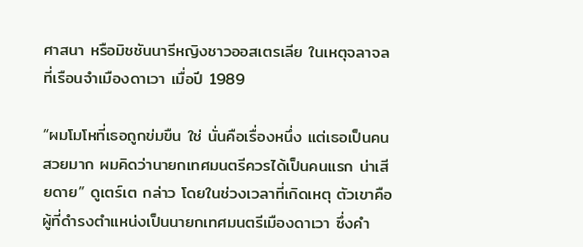ศาสนา หรือมิชชันนารีหญิงชาวออสเตรเลีย ในเหตุจลาจลที่เรือนจำเมืองดาเวา เมื่อปี 1989

“ผมโมโหที่เธอถูกข่มขืน ใช่ นั่นคือเรื่องหนึ่ง แต่เธอเป็นคนสวยมาก ผมคิดว่านายกเทศมนตรีควรได้เป็นคนแรก น่าเสียดาย” ดูเตร์เต กล่าว โดยในช่วงเวลาที่เกิดเหตุ ตัวเขาคือผู้ที่ดำรงตำแหน่งเป็นนายกเทศมนตรีเมืองดาเวา ซึ่งคำ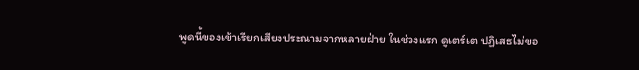พูดนี้ของเข้าเรียกเสียงประณามจากหลายฝ่าย ในช่วงแรก ดูเตร์เต ปฏิเสธไม่ขอ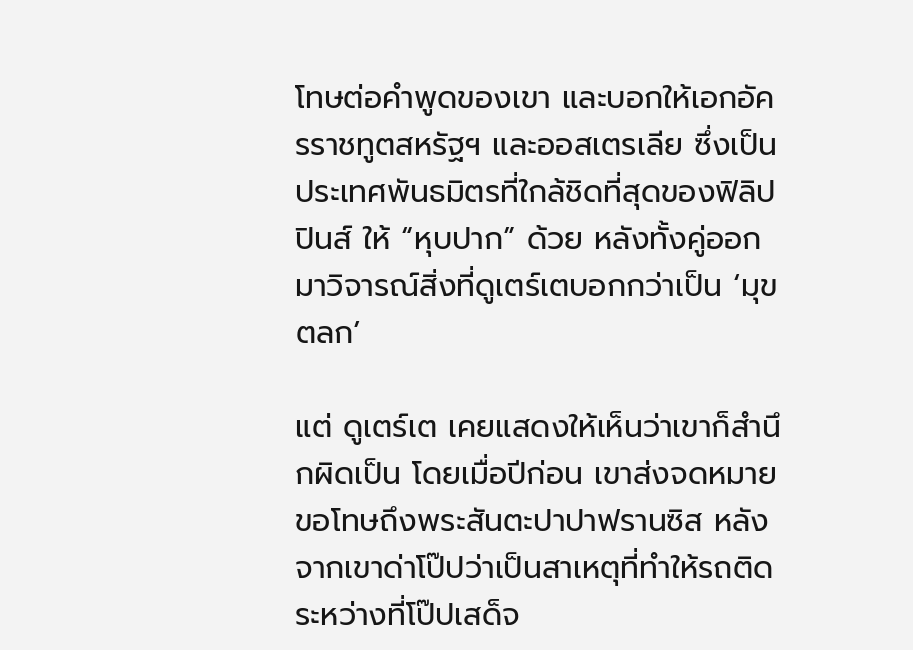โทษต่อคำพูดของเขา และบอกให้เอกอัครราชทูตสหรัฐฯ และออสเตรเลีย ซึ่งเป็นประเทศพันธมิตรที่ใกล้ชิดที่สุดของฟิลิปปินส์ ให้ “หุบปาก” ด้วย หลังทั้งคู่ออกมาวิจารณ์สิ่งที่ดูเตร์เตบอกกว่าเป็น ‘มุขตลก’

แต่ ดูเตร์เต เคยแสดงให้เห็นว่าเขาก็สำนึกผิดเป็น โดยเมื่อปีก่อน เขาส่งจดหมายขอโทษถึงพระสันตะปาปาฟรานซิส หลังจากเขาด่าโป๊ปว่าเป็นสาเหตุที่ทำให้รถติด ระหว่างที่โป๊ปเสด็จ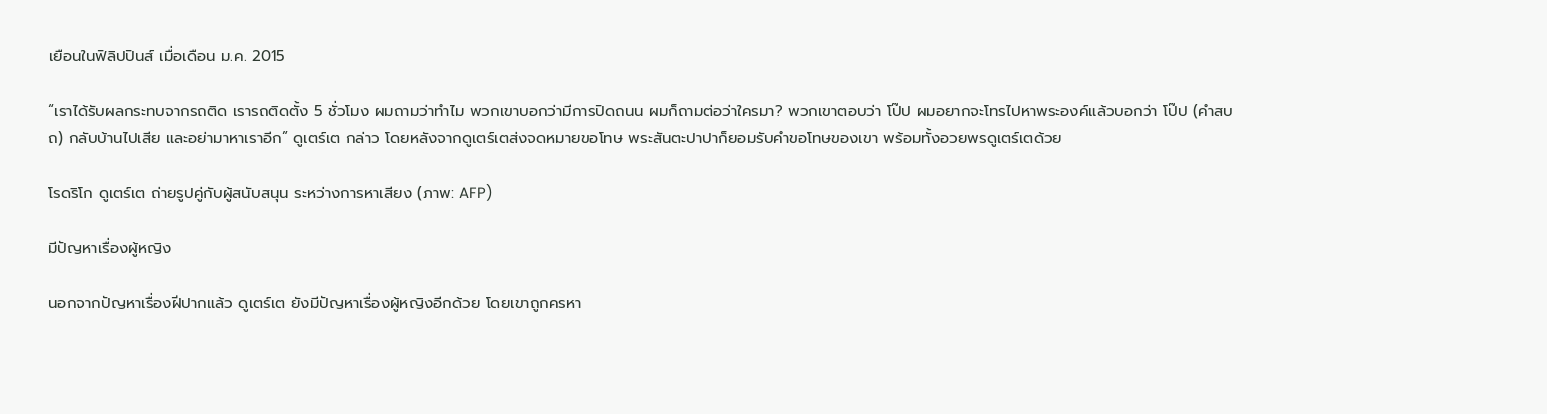เยือนในฟิลิปปินส์ เมื่อเดือน ม.ค. 2015

“เราได้รับผลกระทบจากรถติด เรารถติดตั้ง 5 ชั่วโมง ผมถามว่าทำไม พวกเขาบอกว่ามีการปิดถนน ผมก็ถามต่อว่าใครมา? พวกเขาตอบว่า โป๊ป ผมอยากจะโทรไปหาพระองค์แล้วบอกว่า โป๊ป (คำสบถ) กลับบ้านไปเสีย และอย่ามาหาเราอีก” ดูเตร์เต กล่าว โดยหลังจากดูเตร์เตส่งจดหมายขอโทษ พระสันตะปาปาก็ยอมรับคำขอโทษของเขา พร้อมทั้งอวยพรดูเตร์เตด้วย

โรดริโก ดูเตร์เต ถ่ายรูปคู่กับผู้สนับสนุน ระหว่างการหาเสียง (ภาพ: AFP)

มีปัญหาเรื่องผู้หญิง

นอกจากปัญหาเรื่องฝีปากแล้ว ดูเตร์เต ยังมีปัญหาเรื่องผู้หญิงอีกด้วย โดยเขาถูกครหา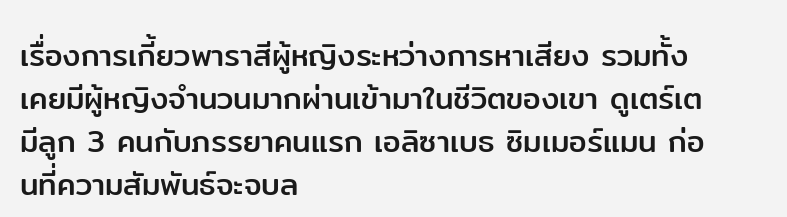เรื่องการเกี้ยวพาราสีผู้หญิงระหว่างการหาเสียง รวมทั้งเคยมีผู้หญิงจำนวนมากผ่านเข้ามาในชีวิตของเขา ดูเตร์เตมีลูก 3 คนกับภรรยาคนแรก เอลิซาเบธ ซิมเมอร์แมน ก่อนที่ความสัมพันธ์จะจบล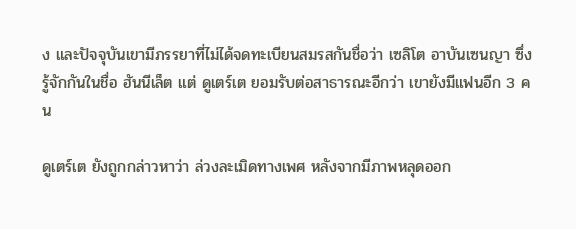ง และปัจจุบันเขามีภรรยาที่ไม่ได้จดทะเบียนสมรสกันชื่อว่า เซลิโต อาบันเซนญา ซึ่งรู้จักกันในชื่อ ฮันนีเล็ต แต่ ดูเตร์เต ยอมรับต่อสาธารณะอีกว่า เขายังมีแฟนอีก 3 คน

ดูเตร์เต ยังถูกกล่าวหาว่า ล่วงละเมิดทางเพศ หลังจากมีภาพหลุดออก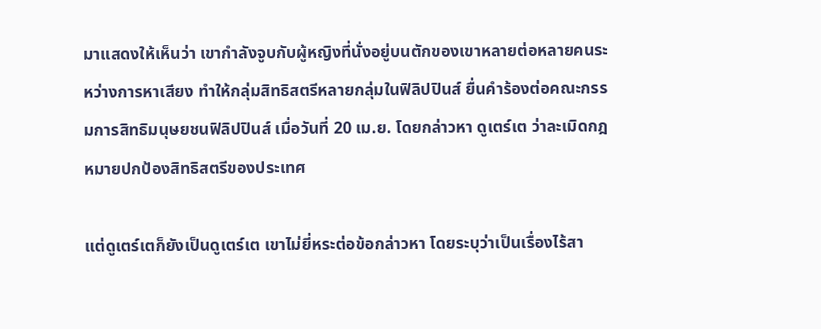มาแสดงให้เห็นว่า เขากำลังจูบกับผู้หญิงที่นั่งอยู่บนตักของเขาหลายต่อหลายคนระหว่างการหาเสียง ทำให้กลุ่มสิทธิสตรีหลายกลุ่มในฟิลิปปินส์ ยื่นคำร้องต่อคณะกรรมการสิทธิมนุษยชนฟิลิปปินส์ เมื่อวันที่ 20 เม.ย. โดยกล่าวหา ดูเตร์เต ว่าละเมิดกฎหมายปกป้องสิทธิสตรีของประเทศ

แต่ดูเตร์เตก็ยังเป็นดูเตร์เต เขาไม่ยี่หระต่อข้อกล่าวหา โดยระบุว่าเป็นเรื่องไร้สา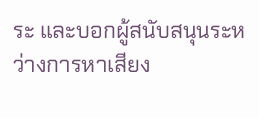ระ และบอกผู้สนับสนุนระหว่างการหาเสียง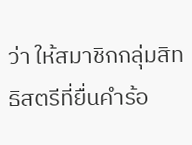ว่า ให้สมาชิกกลุ่มสิทธิสตรีที่ยื่นคำร้อ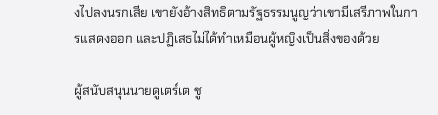งไปลงนรกเสีย เขายังอ้างสิทธิตามรัฐธรรมนูญว่าเขามีเสรีภาพในการแสดงออก และปฏิเสธไม่ได้ทำเหมือนผู้หญิงเป็นสิ่งของด้วย

ผู้สนับสนุนนายดูเตร์เต ชู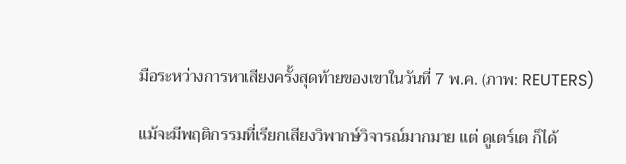มือระหว่างการหาเสียงครั้งสุดท้ายของเขาในวันที่ 7 พ.ค. (ภาพ: REUTERS)

แม้จะมีพฤติกรรมที่เรียกเสียงวิพากษ์วิจารณ์มากมาย แต่ ดูเตร์เต ก็ได้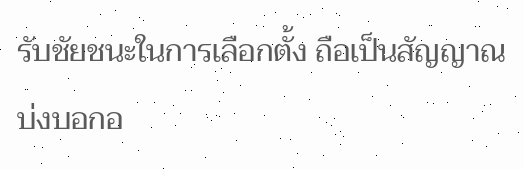รับชัยชนะในการเลือกตั้ง ถือเป็นสัญญาณบ่งบอกอ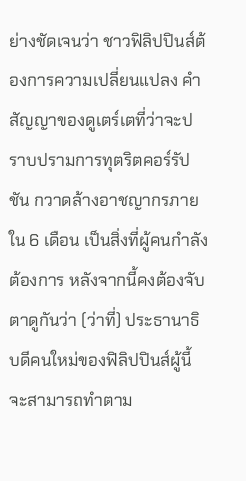ย่างชัดเจนว่า ชาวฟิลิปปินส์ต้องการความเปลี่ยนแปลง คำสัญญาของดูเตร์เตที่ว่าจะปราบปรามการทุตริตคอร์รัปชัน กวาดล้างอาชญากรภายใน 6 เดือน เป็นสิ่งที่ผู้คนกำลังต้องการ หลังจากนี้คงต้องจับตาดูกันว่า (ว่าที่) ประธานาธิบดีคนใหม่ของฟิลิปปินส์ผู้นี้ จะสามารถทำตาม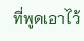ที่พูดเอาไว้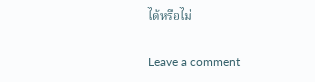ได้หรือไม่

Leave a comment